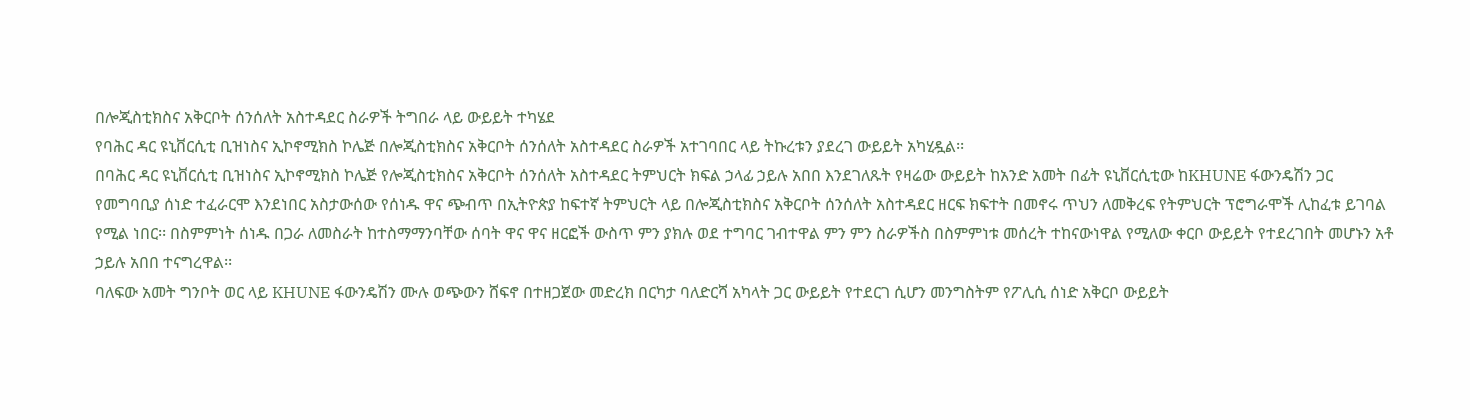በሎጂስቲክስና አቅርቦት ሰንሰለት አስተዳደር ስራዎች ትግበራ ላይ ውይይት ተካሄደ
የባሕር ዳር ዩኒቨርሲቲ ቢዝነስና ኢኮኖሚክስ ኮሌጅ በሎጂስቲክስና አቅርቦት ሰንሰለት አስተዳደር ስራዎች አተገባበር ላይ ትኩረቱን ያደረገ ውይይት አካሂዷል፡፡
በባሕር ዳር ዩኒቨርሲቲ ቢዝነስና ኢኮኖሚክስ ኮሌጅ የሎጂስቲክስና አቅርቦት ሰንሰለት አስተዳደር ትምህርት ክፍል ኃላፊ ኃይሉ አበበ እንደገለጹት የዛሬው ውይይት ከአንድ አመት በፊት ዩኒቨርሲቲው ከKHUNE ፋውንዴሽን ጋር የመግባቢያ ሰነድ ተፈራርሞ እንደነበር አስታውሰው የሰነዱ ዋና ጭብጥ በኢትዮጵያ ከፍተኛ ትምህርት ላይ በሎጂስቲክስና አቅርቦት ሰንሰለት አስተዳደር ዘርፍ ክፍተት በመኖሩ ጥህን ለመቅረፍ የትምህርት ፕሮግራሞች ሊከፈቱ ይገባል የሚል ነበር፡፡ በስምምነት ሰነዱ በጋራ ለመስራት ከተስማማንባቸው ሰባት ዋና ዋና ዘርፎች ውስጥ ምን ያክሉ ወደ ተግባር ገብተዋል ምን ምን ስራዎችስ በስምምነቱ መሰረት ተከናውነዋል የሚለው ቀርቦ ውይይት የተደረገበት መሆኑን አቶ ኃይሉ አበበ ተናግረዋል፡፡
ባለፍው አመት ግንቦት ወር ላይ KHUNE ፋውንዴሽን ሙሉ ወጭውን ሸፍኖ በተዘጋጀው መድረክ በርካታ ባለድርሻ አካላት ጋር ውይይት የተደርገ ሲሆን መንግስትም የፖሊሲ ሰነድ አቅርቦ ውይይት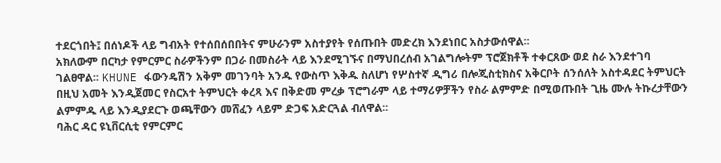ተደርጎበት፤ በሰነዶች ላይ ግብአት የተሰበሰበበትና ምሁራንም አስተያየት የሰጡበት መድረክ እንደነበር አስታውሰዋል፡፡
አክለውም በርካታ የምርምር ስራዎችንም በጋራ በመስራት ላይ እንደሚገኙና በማህበረሰብ አገልግሎትም ፕሮጀክቶች ተቀርጸው ወደ ስራ እንደተገባ ገልፀዋል፡፡ KHUNE ፋውንዴሽን አቅም መገንባት አንዱ የውስጥ እቅዱ ስለሆነ የሦስተኛ ዲግሪ በሎጂስቲክስና አቅርቦት ሰንሰለት አስተዳደር ትምህርት በዚህ አመት እንዲጀመር የስርአተ ትምህርት ቀረጻ እና በቅድመ ምረቃ ፕሮግራም ላይ ተማሪዎቻችን የስራ ልምምድ በሚወጡበት ጊዜ ሙሉ ትኩረታቸውን ልምምዱ ላይ እንዲያደርጉ ወጫቸውን መሸፈን ላይም ድጋፍ አድርጓል ብለዋል፡፡
ባሕር ዳር ዩኒቨርሲቲ የምርምር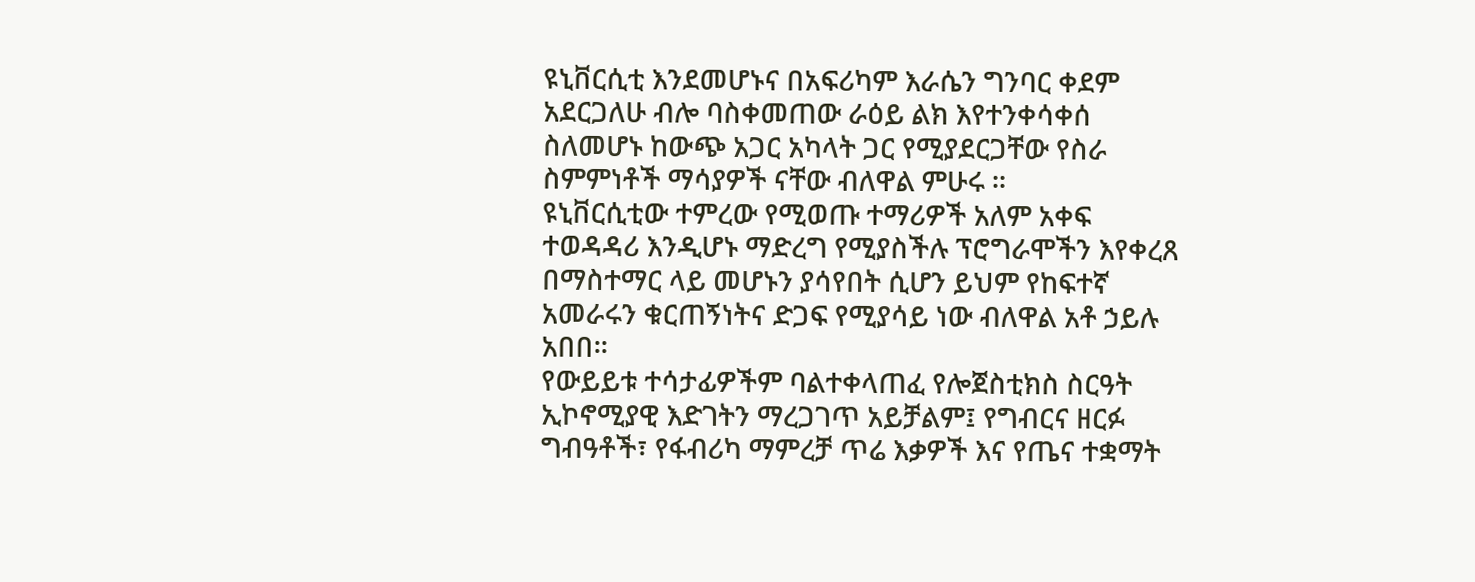ዩኒቨርሲቲ እንደመሆኑና በአፍሪካም እራሴን ግንባር ቀደም አደርጋለሁ ብሎ ባስቀመጠው ራዕይ ልክ እየተንቀሳቀሰ ስለመሆኑ ከውጭ አጋር አካላት ጋር የሚያደርጋቸው የስራ ስምምነቶች ማሳያዎች ናቸው ብለዋል ምሁሩ ፡፡
ዩኒቨርሲቲው ተምረው የሚወጡ ተማሪዎች አለም አቀፍ ተወዳዳሪ እንዲሆኑ ማድረግ የሚያስችሉ ፕሮግራሞችን እየቀረጸ በማስተማር ላይ መሆኑን ያሳየበት ሲሆን ይህም የከፍተኛ አመራሩን ቁርጠኝነትና ድጋፍ የሚያሳይ ነው ብለዋል አቶ ኃይሉ አበበ፡፡
የውይይቱ ተሳታፊዎችም ባልተቀላጠፈ የሎጀስቲክስ ስርዓት ኢኮኖሚያዊ እድገትን ማረጋገጥ አይቻልም፤ የግብርና ዘርፉ ግብዓቶች፣ የፋብሪካ ማምረቻ ጥሬ እቃዎች እና የጤና ተቋማት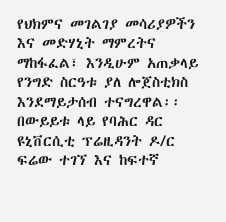የህክምና መገልገያ መሳሪያዎችን እና መድሃኒት ማምረትና ማከፋፈል፣ እንዲሁም አጠቃላይ የንግድ ስርዓቱ ያለ ሎጀስቲክስ እንደማይታሰብ ተናግረዋል፡፡
በውይይቱ ላይ የባሕር ዳር ዩኒቨርሲቲ ፕሬዚዳንት ዶ/ር ፍሬው ተገኘ እና ከፍተኛ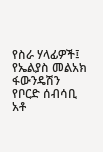የስራ ሃላፊዎች፤ የኤልያስ መልአክ ፋውንዴሽን የቦርድ ሰብሳቢ አቶ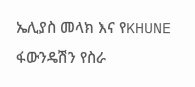ኤሊያስ መላክ እና የKHUNE ፋውንዴሽን የስራ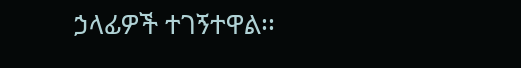ኃላፊዎች ተገኝተዋል፡፡